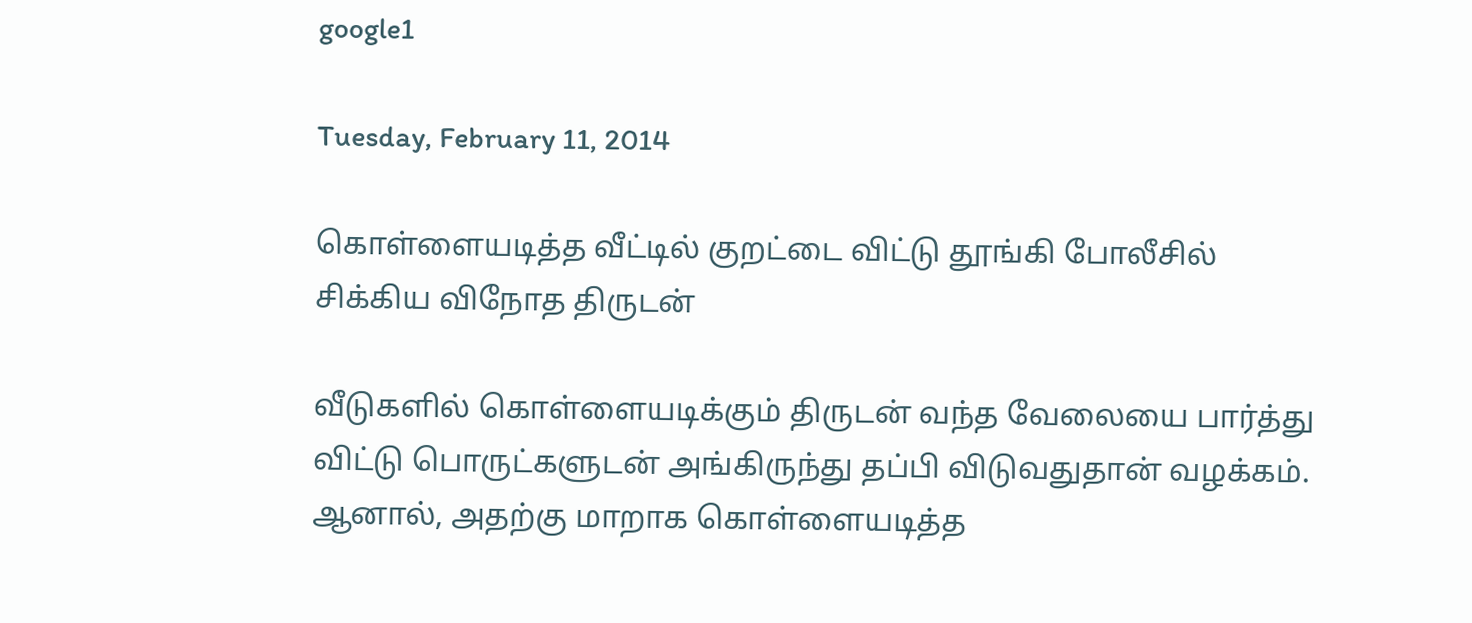google1

Tuesday, February 11, 2014

கொள்ளையடித்த வீட்டில் குறட்டை விட்டு தூங்கி போலீசில் சிக்கிய விநோத திருடன்

வீடுகளில் கொள்ளையடிக்கும் திருடன் வந்த வேலையை பார்த்து விட்டு பொருட்களுடன் அங்கிருந்து தப்பி விடுவதுதான் வழக்கம். ஆனால், அதற்கு மாறாக கொள்ளையடித்த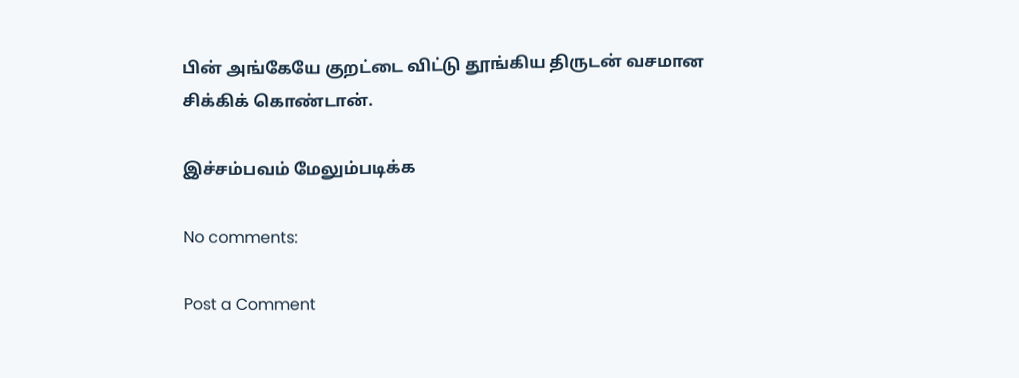பின் அங்கேயே குறட்டை விட்டு தூங்கிய திருடன் வசமான சிக்கிக் கொண்டான்.

இச்சம்பவம் மேலும்படிக்க

No comments:

Post a Comment